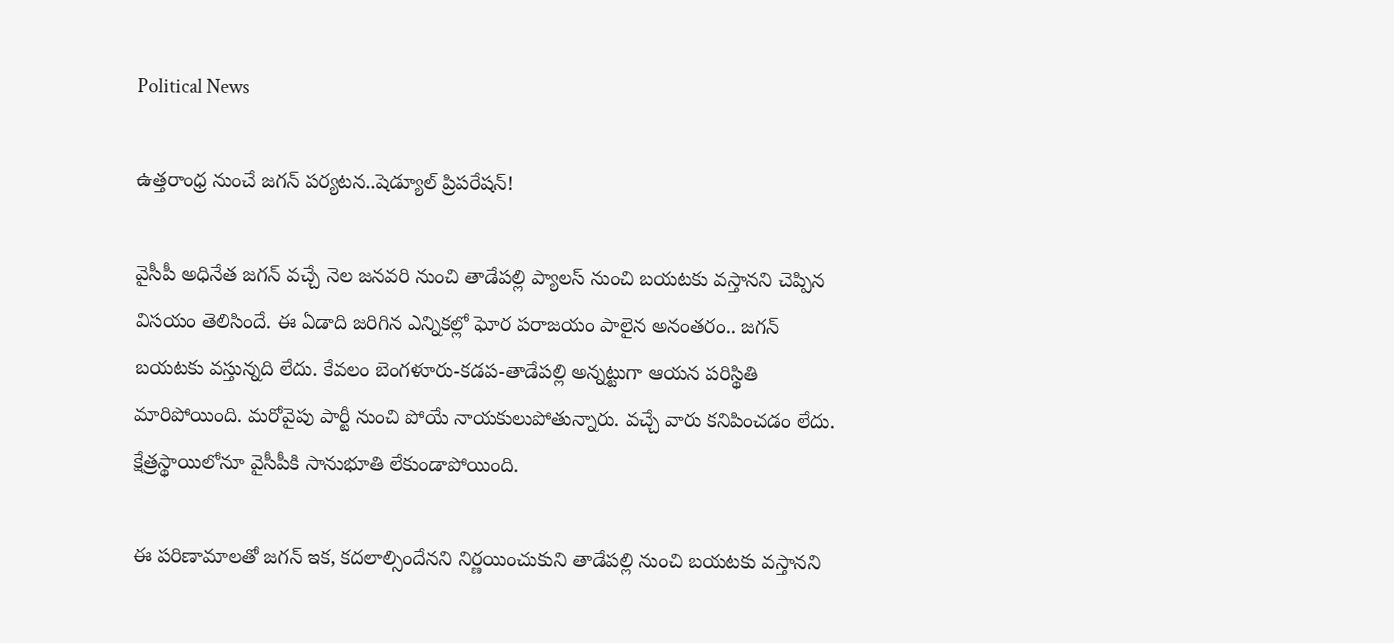Political News

ఉత్త‌రాంధ్ర నుంచే జ‌గ‌న్ ప‌ర్య‌ట‌న‌..షెడ్యూల్ ప్రిప‌రేష‌న్‌!

వైసీపీ అధినేత జ‌గ‌న్ వ‌చ్చే నెల జ‌న‌వ‌రి నుంచి తాడేప‌ల్లి ప్యాల‌స్ నుంచి బ‌య‌ట‌కు వ‌స్తాన‌ని చెప్పిన విస‌యం తెలిసిందే. ఈ ఏడాది జ‌రిగిన ఎన్నికల్లో ఘోర ప‌రాజ‌యం పాలైన అనంత‌రం.. జ‌గ‌న్ బ‌య‌ట‌కు వ‌స్తున్న‌ది లేదు. కేవ‌లం బెంగ‌ళూరు-కడ‌ప‌-తాడేప‌ల్లి అన్న‌ట్టుగా ఆయ‌న ప‌రిస్థితి మారిపోయింది. మ‌రోవైపు పార్టీ నుంచి పోయే నాయ‌కులుపోతున్నారు. వ‌చ్చే వారు క‌నిపించ‌డం లేదు. క్షేత్ర‌స్థాయిలోనూ వైసీపీకి సానుభూతి లేకుండాపోయింది.

ఈ ప‌రిణామాల‌తో జ‌గ‌న్ ఇక‌, క‌ద‌లాల్సిందేన‌ని నిర్ణ‌యించుకుని తాడేప‌ల్లి నుంచి బ‌య‌ట‌కు వ‌స్తాన‌ని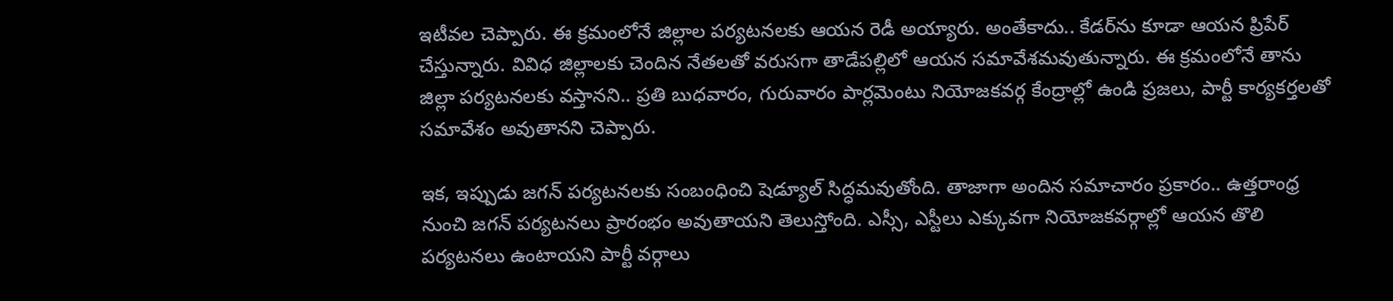ఇటీవ‌ల చెప్పారు. ఈ క్ర‌మంలోనే జిల్లాల ప‌ర్య‌ట‌న‌ల‌కు ఆయ‌న రెడీ అయ్యారు. అంతేకాదు.. కేడర్‌ను కూడా ఆయ‌న‌ ప్రిపేర్ చేస్తున్నారు. వివిధ జిల్లాలకు చెందిన నేతలతో వ‌రుస‌గా తాడేప‌ల్లిలో ఆయ‌న‌ సమావేశమవుతున్నారు. ఈ క్ర‌మంలోనే తాను జిల్లా ప‌ర్య‌ట‌న‌ల‌కు వ‌స్తాన‌ని.. ప్రతి బుధవారం, గురువారం పార్ల‌మెంటు నియోజ‌క‌వ‌ర్గ కేంద్రాల్లో ఉండి ప్రజలు, పార్టీ కార్యకర్తలతో సమావేశం అవుతాన‌ని చెప్పారు.

ఇక‌, ఇప్పుడు జ‌గ‌న్ ప‌ర్య‌ట‌న‌ల‌కు సంబంధించి షెడ్యూల్ సిద్ధ‌మ‌వుతోంది. తాజాగా అందిన స‌మాచారం ప్ర‌కారం.. ఉత్త‌రాంధ్ర నుంచి జ‌గ‌న్ ప‌ర్య‌ట‌న‌లు ప్రారంభం అవుతాయ‌ని తెలుస్తోంది. ఎస్సీ, ఎస్టీలు ఎక్కువ‌గా నియోజ‌క‌వ‌ర్గాల్లో ఆయ‌న తొలి ప‌ర్య‌ట‌న‌లు ఉంటాయ‌ని పార్టీ వ‌ర్గాలు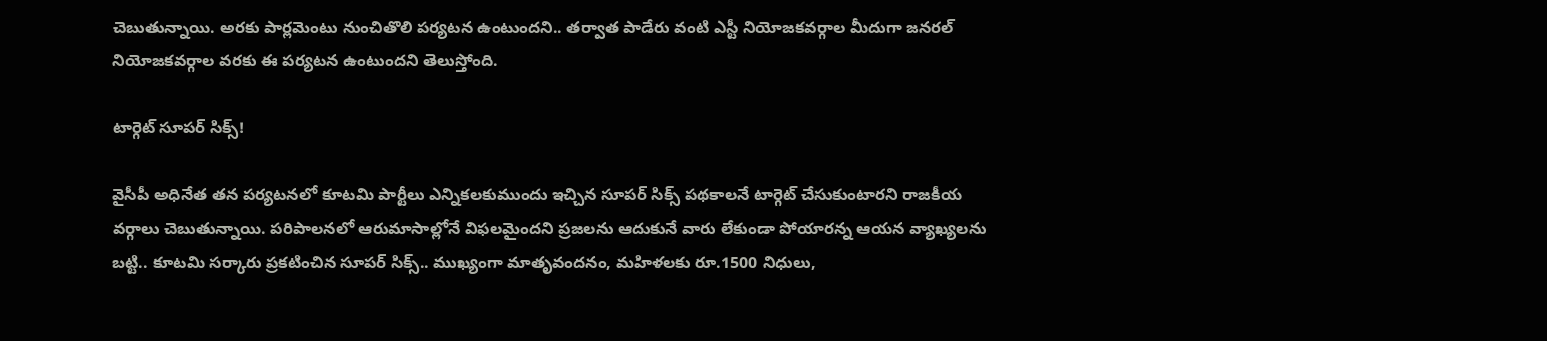చెబుతున్నాయి. అర‌కు పార్ల‌మెంటు నుంచితొలి ప‌ర్య‌ట‌న ఉంటుంద‌ని.. త‌ర్వాత పాడేరు వంటి ఎస్టీ నియోజ‌క‌వ‌ర్గాల మీదుగా జ‌న‌ర‌ల్ నియోజ‌క‌వ‌ర్గాల వ‌ర‌కు ఈ ప‌ర్య‌ట‌న ఉంటుంద‌ని తెలుస్తోంది.

టార్గెట్ సూప‌ర్ సిక్స్‌!

వైసీపీ అధినేత త‌న ప‌ర్య‌ట‌న‌లో కూట‌మి పార్టీలు ఎన్నిక‌ల‌కుముందు ఇచ్చిన సూప‌ర్ సిక్స్ ప‌థ‌కాల‌నే టార్గెట్ చేసుకుంటార‌ని రాజ‌కీయ వ‌ర్గాలు చెబుతున్నాయి. పరిపాలనలో ఆరుమాసాల్లోనే విఫలమైందని ప్రజలను ఆదుకునే వారు లేకుండా పోయారన్న ఆయ‌న వ్యాఖ్య‌ల‌ను బ‌ట్టి.. కూట‌మి స‌ర్కారు ప్ర‌క‌టించిన సూప‌ర్ సిక్స్‌.. ముఖ్యంగా మాతృవంద‌నం, మ‌హిళ‌ల‌కు రూ.1500 నిధులు,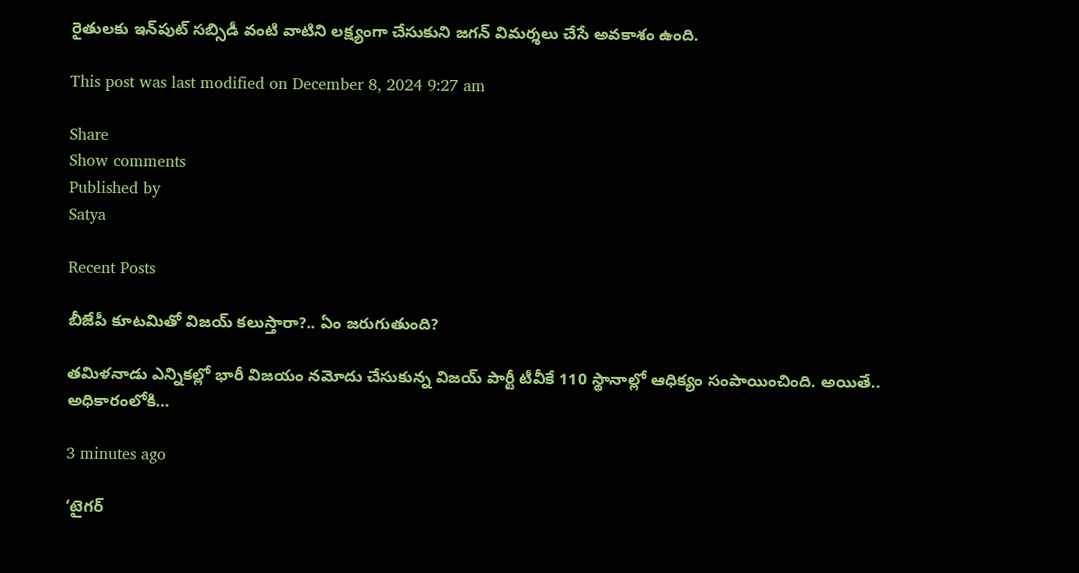రైతుల‌కు ఇన్‌పుట్ స‌బ్సిడీ వంటి వాటిని ల‌క్ష్యంగా చేసుకుని జ‌గ‌న్ విమ‌ర్శ‌లు చేసే అవ‌కాశం ఉంది.

This post was last modified on December 8, 2024 9:27 am

Share
Show comments
Published by
Satya

Recent Posts

బీజేపీ కూటమితో విజ‌య్ క‌లుస్తారా?.. ఏం జ‌రుగుతుంది?

త‌మిళ‌నాడు ఎన్నిక‌ల్లో భారీ విజ‌యం న‌మోదు చేసుకున్న విజ‌య్ పార్టీ టీవీకే 110 స్థానాల్లో ఆధిక్యం సంపాయించింది. అయితే.. అధికారంలోకి…

3 minutes ago

‘టైగర్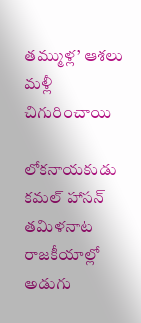తమ్ముళ్ల’ ఆశలు మళ్లీ చిగురించాయి

లోకనాయకుడు కమల్ హాసన్ తమిళనాట రాజకీయాల్లో అడుగు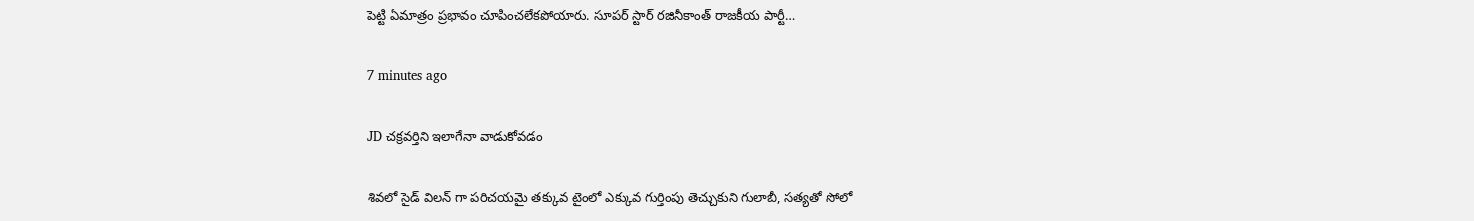పెట్టి ఏమాత్రం ప్రభావం చూపించలేకపోయారు. సూపర్ స్టార్ రజినీకాంత్ రాజకీయ పార్టీ…

7 minutes ago

JD చక్రవర్తిని ఇలాగేనా వాడుకోవడం

శివలో సైడ్ విలన్ గా పరిచయమై తక్కువ టైంలో ఎక్కువ గుర్తింపు తెచ్చుకుని గులాబీ, సత్యతో సోలో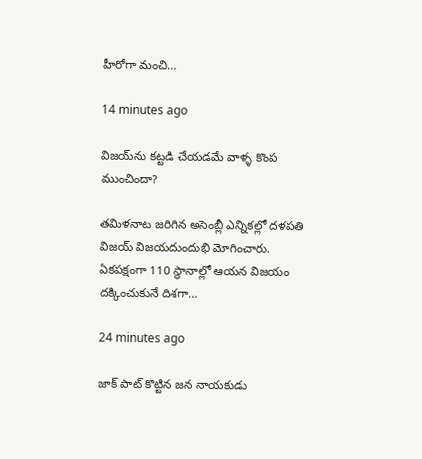హీరోగా మంచి…

14 minutes ago

విజ‌య్‌ను క‌ట్ట‌డి చేయ‌డ‌మే వాళ్ళ కొంప ముంచిందా?

త‌మిళ‌నాట జ‌రిగిన అసెంబ్లీ ఎన్నిక‌ల్లో ద‌ళ‌ప‌తి విజ‌య్ విజ‌య‌దుందుభి మోగించారు. ఏక‌ప‌క్షంగా 110 స్థానాల్లో ఆయ‌న విజ‌యం ద‌క్కించుకునే దిశ‌గా…

24 minutes ago

జాక్ పాట్ కొట్టిన జన నాయకుడు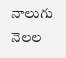నాలుగు నెలల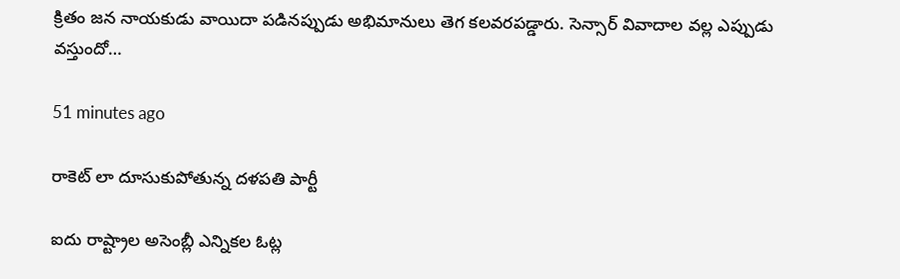క్రితం జన నాయకుడు వాయిదా పడినప్పుడు అభిమానులు తెగ కలవరపడ్డారు. సెన్సార్ వివాదాల వల్ల ఎప్పుడు వస్తుందో…

51 minutes ago

రాకెట్ లా దూసుకుపోతున్న దళపతి పార్టీ

ఐదు రాష్ట్రాల అసెంబ్లీ ఎన్నికల ఓట్ల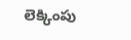లెక్కింపు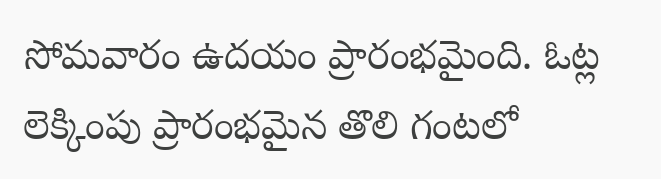సోమవారం ఉదయం ప్రారంభమైంది. ఓట్ల లెక్కింపు ప్రారంభమైన తొలి గంటలో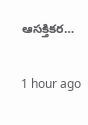ఆసక్తికర…

1 hour ago